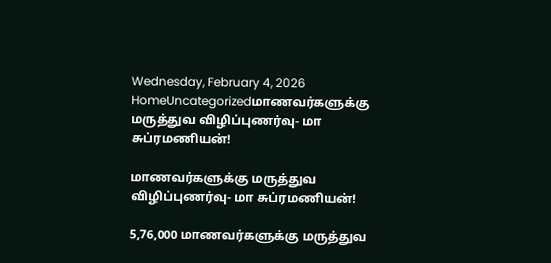Wednesday, February 4, 2026
HomeUncategorizedமாணவர்களுக்கு மருத்துவ விழிப்புணர்வு- மா சுப்ரமணியன்!

மாணவர்களுக்கு மருத்துவ விழிப்புணர்வு- மா சுப்ரமணியன்!

5,76,000 மாணவர்களுக்கு மருத்துவ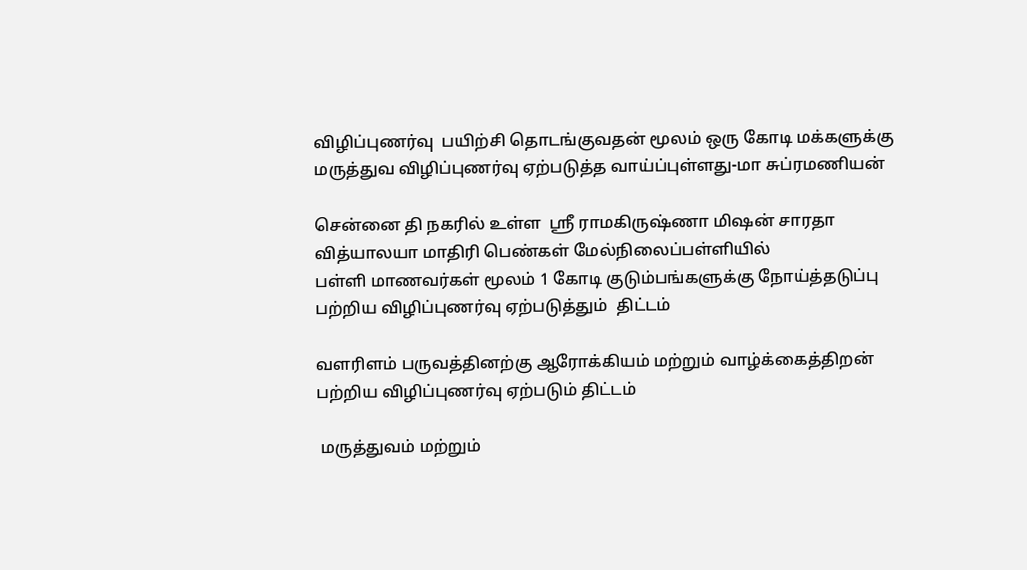விழிப்புணர்வு  பயிற்சி தொடங்குவதன் மூலம் ஒரு கோடி மக்களுக்கு மருத்துவ விழிப்புணர்வு ஏற்படுத்த வாய்ப்புள்ளது-மா சுப்ரமணியன்

சென்னை தி நகரில் உள்ள  ஸ்ரீ ராமகிருஷ்ணா மிஷன் சாரதா வித்யாலயா மாதிரி பெண்கள் மேல்நிலைப்பள்ளியில்
பள்ளி மாணவர்கள் மூலம் 1 கோடி குடும்பங்களுக்கு நோய்த்தடுப்பு பற்றிய விழிப்புணர்வு ஏற்படுத்தும்  திட்டம்

வளரிளம் பருவத்தினற்கு ஆரோக்கியம் மற்றும் வாழ்க்கைத்திறன் பற்றிய விழிப்புணர்வு ஏற்படும் திட்டம்

 மருத்துவம் மற்றும்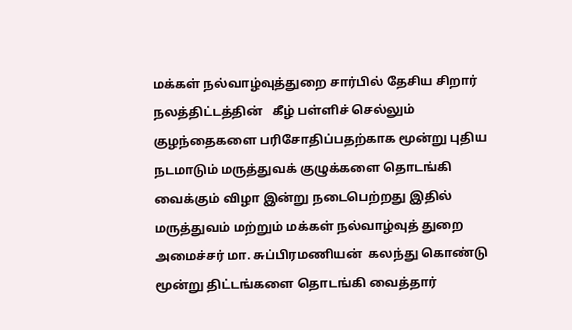மக்கள் நல்வாழ்வுத்துறை சார்பில் தேசிய சிறார் நலத்திட்டத்தின்   கீழ் பள்ளிச் செல்லும் குழந்தைகளை பரிசோதிப்பதற்காக மூன்று புதிய நடமாடும் மருத்துவக் குழுக்களை தொடங்கி வைக்கும் விழா இன்று நடைபெற்றது இதில்  மருத்துவம் மற்றும் மக்கள் நல்வாழ்வுத் துறை அமைச்சர் மா. சுப்பிரமணியன்  கலந்து கொண்டு மூன்று திட்டங்களை தொடங்கி வைத்தார்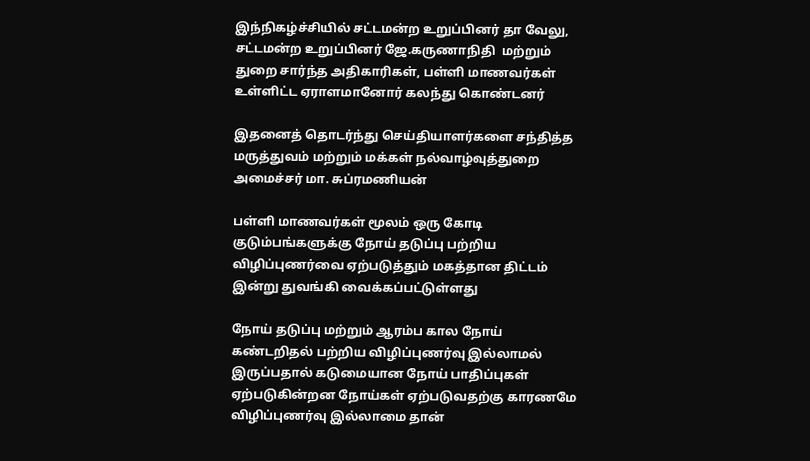இந்நிகழ்ச்சியில் சட்டமன்ற உறுப்பினர் தா வேலு, சட்டமன்ற உறுப்பினர் ஜே.கருணாநிதி  மற்றும்   துறை சார்ந்த அதிகாரிகள், பள்ளி மாணவர்கள் உள்ளிட்ட ஏராளமானோர் கலந்து கொண்டனர்

இதனைத் தொடர்ந்து செய்தியாளர்களை சந்தித்த மருத்துவம் மற்றும் மக்கள் நல்வாழ்வுத்துறை அமைச்சர் மா. சுப்ரமணியன்

பள்ளி மாணவர்கள் மூலம் ஒரு கோடி குடும்பங்களுக்கு நோய் தடுப்பு பற்றிய விழிப்புணர்வை ஏற்படுத்தும் மகத்தான திட்டம் இன்று துவங்கி வைக்கப்பட்டுள்ளது

நோய் தடுப்பு மற்றும் ஆரம்ப கால நோய் கண்டறிதல் பற்றிய விழிப்புணர்வு இல்லாமல் இருப்பதால் கடுமையான நோய் பாதிப்புகள் ஏற்படுகின்றன நோய்கள் ஏற்படுவதற்கு காரணமே விழிப்புணர்வு இல்லாமை தான்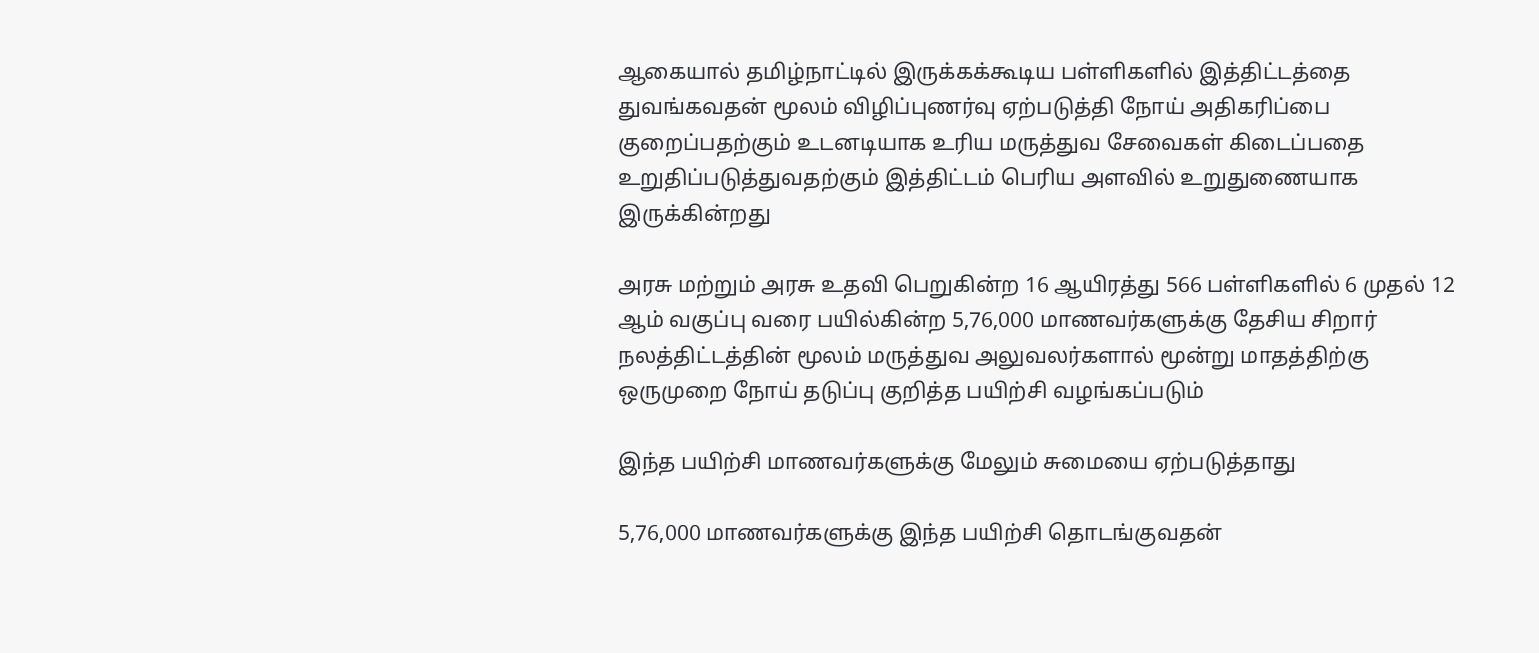ஆகையால் தமிழ்நாட்டில் இருக்கக்கூடிய பள்ளிகளில் இத்திட்டத்தை துவங்கவதன் மூலம் விழிப்புணர்வு ஏற்படுத்தி நோய் அதிகரிப்பை குறைப்பதற்கும் உடனடியாக உரிய மருத்துவ சேவைகள் கிடைப்பதை உறுதிப்படுத்துவதற்கும் இத்திட்டம் பெரிய அளவில் உறுதுணையாக இருக்கின்றது

அரசு மற்றும் அரசு உதவி பெறுகின்ற 16 ஆயிரத்து 566 பள்ளிகளில் 6 முதல் 12 ஆம் வகுப்பு வரை பயில்கின்ற 5,76,000 மாணவர்களுக்கு தேசிய சிறார் நலத்திட்டத்தின் மூலம் மருத்துவ அலுவலர்களால் மூன்று மாதத்திற்கு ஒருமுறை நோய் தடுப்பு குறித்த பயிற்சி வழங்கப்படும்

இந்த பயிற்சி மாணவர்களுக்கு மேலும் சுமையை ஏற்படுத்தாது

5,76,000 மாணவர்களுக்கு இந்த பயிற்சி தொடங்குவதன்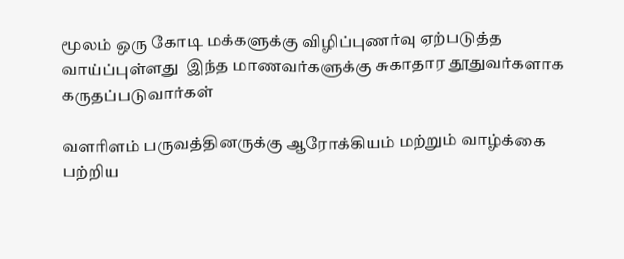மூலம் ஒரு கோடி மக்களுக்கு விழிப்புணர்வு ஏற்படுத்த வாய்ப்புள்ளது  இந்த மாணவர்களுக்கு சுகாதார தூதுவர்களாக கருதப்படுவார்கள்

வளரிளம் பருவத்தினருக்கு ஆரோக்கியம் மற்றும் வாழ்க்கை பற்றிய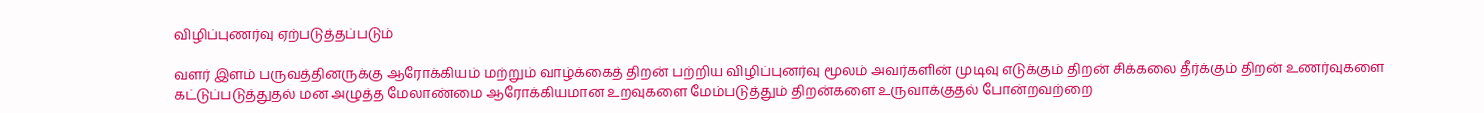விழிப்புணர்வு ஏற்படுத்தப்படும்

வளர் இளம் பருவத்தினருக்கு ஆரோக்கியம் மற்றும் வாழ்க்கைத் திறன் பற்றிய விழிப்புனர்வு மூலம் அவர்களின் முடிவு எடுக்கும் திறன் சிக்கலை தீர்க்கும் திறன் உணர்வுகளை கட்டுப்படுத்துதல் மன அழுத்த மேலாண்மை ஆரோக்கியமான உறவுகளை மேம்படுத்தும் திறன்களை உருவாக்குதல் போன்றவற்றை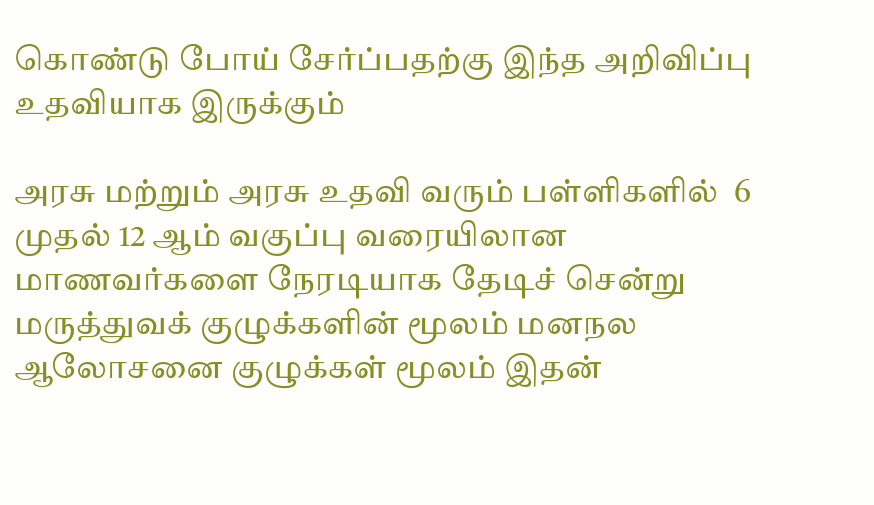கொண்டு போய் சேர்ப்பதற்கு இந்த அறிவிப்பு உதவியாக இருக்கும்

அரசு மற்றும் அரசு உதவி வரும் பள்ளிகளில்  6 முதல் 12 ஆம் வகுப்பு வரையிலான மாணவர்களை நேரடியாக தேடிச் சென்று மருத்துவக் குழுக்களின் மூலம் மனநல ஆலோசனை குழுக்கள் மூலம் இதன்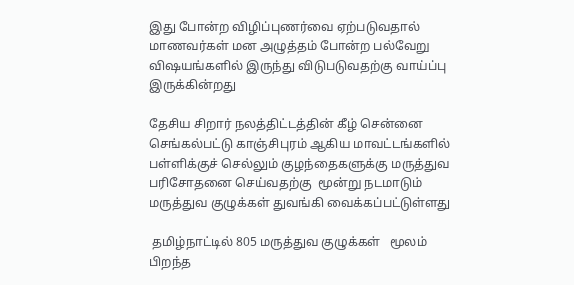இது போன்ற விழிப்புணர்வை ஏற்படுவதால் மாணவர்கள் மன அழுத்தம் போன்ற பல்வேறு விஷயங்களில் இருந்து விடுபடுவதற்கு வாய்ப்பு இருக்கின்றது

தேசிய சிறார் நலத்திட்டத்தின் கீழ் சென்னை செங்கல்பட்டு காஞ்சிபுரம் ஆகிய மாவட்டங்களில் பள்ளிக்குச் செல்லும் குழந்தைகளுக்கு மருத்துவ பரிசோதனை செய்வதற்கு  மூன்று நடமாடும் மருத்துவ குழுக்கள் துவங்கி வைக்கப்பட்டுள்ளது

 தமிழ்நாட்டில் 805 மருத்துவ குழுக்கள்   மூலம் பிறந்த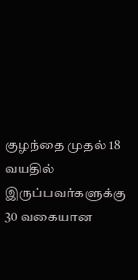குழந்தை முதல் 18 வயதில் இருப்பவர்களுக்கு 30 வகையான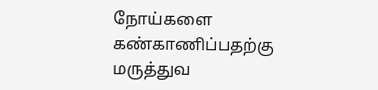நோய்களை கண்காணிப்பதற்கு மருத்துவ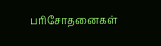பரிசோதனைகள்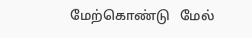மேற்கொண்டு   மேல்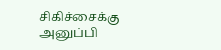சிகிச்சைக்கு அனுப்பி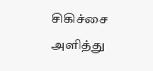சிகிச்சை அளித்து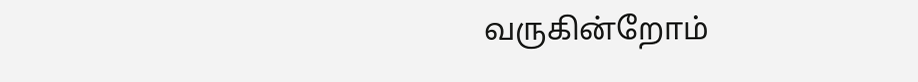வருகின்றோம்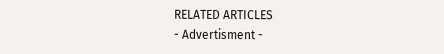RELATED ARTICLES
- Advertisment -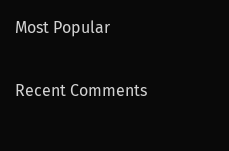Most Popular

Recent Comments